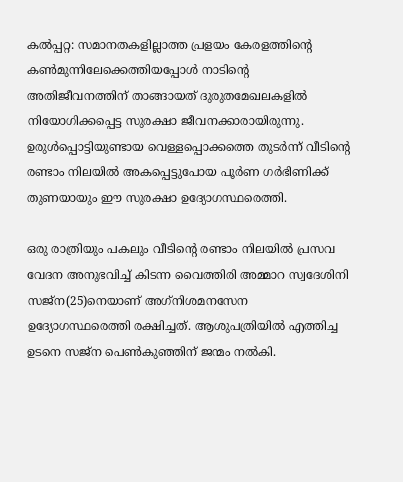കല്‍പ്പറ്റ: സമാനതകളില്ലാത്ത പ്രളയം കേരളത്തിന്റെ കണ്‍മുന്നിലേക്കെത്തിയപ്പോള്‍ നാടിന്റെ അതിജീവനത്തിന് താങ്ങായത് ദുരുതമേഖലകളില്‍ നിയോഗിക്കപ്പെട്ട സുരക്ഷാ ജീവനക്കാരായിരുന്നു. ഉരുള്‍പ്പൊട്ടിയുണ്ടായ വെള്ളപ്പൊക്കത്തെ തുടര്‍ന്ന് വീടിന്റെ രണ്ടാം നിലയില്‍ അകപ്പെട്ടുപോയ പൂര്‍ണ ഗര്‍ഭിണിക്ക് തുണയായും ഈ സുരക്ഷാ ഉദ്യോഗസ്ഥരെത്തി.

ഒരു രാത്രിയും പകലും വീടിന്റെ രണ്ടാം നിലയില്‍ പ്രസവ വേദന അനുഭവിച്ച് കിടന്ന വൈത്തിരി അമ്മാറ സ്വദേശിനി സജ്‌ന(25)നെയാണ് അഗ്‌നിശമനസേന ഉദ്യോഗസ്ഥരെത്തി രക്ഷിച്ചത്. ആശുപത്രിയില്‍ എത്തിച്ച ഉടനെ സജ്‌ന പെണ്‍കുഞ്ഞിന് ജന്മം നല്‍കി.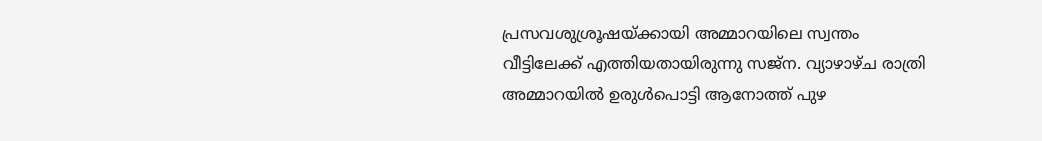പ്രസവശുശ്രൂഷയ്ക്കായി അമ്മാറയിലെ സ്വന്തം വീട്ടിലേക്ക് എത്തിയതായിരുന്നു സജ്‌ന. വ്യാഴാഴ്ച രാത്രി അമ്മാറയില്‍ ഉരുള്‍പൊട്ടി ആനോത്ത് പുഴ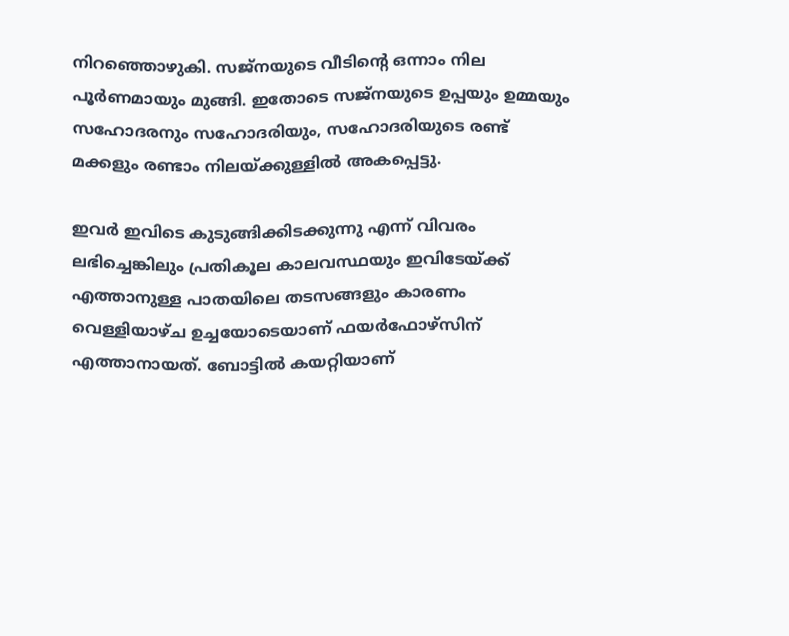നിറഞ്ഞൊഴുകി. സജ്‌നയുടെ വീടിന്റെ ഒന്നാം നില പൂര്‍ണമായും മുങ്ങി. ഇതോടെ സജ്‌നയുടെ ഉപ്പയും ഉമ്മയും സഹോദരനും സഹോദരിയും, സഹോദരിയുടെ രണ്ട് മക്കളും രണ്ടാം നിലയ്ക്കുള്ളില്‍ അകപ്പെട്ടു.

ഇവര്‍ ഇവിടെ കുടുങ്ങിക്കിടക്കുന്നു എന്ന് വിവരം ലഭിച്ചെങ്കിലും പ്രതികൂല കാലവസ്ഥയും ഇവിടേയ്ക്ക് എത്താനുള്ള പാതയിലെ തടസങ്ങളും കാരണം വെള്ളിയാഴ്ച ഉച്ചയോടെയാണ് ഫയര്‍ഫോഴ്‌സിന് എത്താനായത്. ബോട്ടില്‍ കയറ്റിയാണ്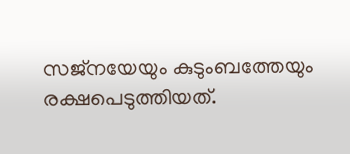സജ്‌നയേയും കുടുംബത്തേയും രക്ഷപെടുത്തിയത്.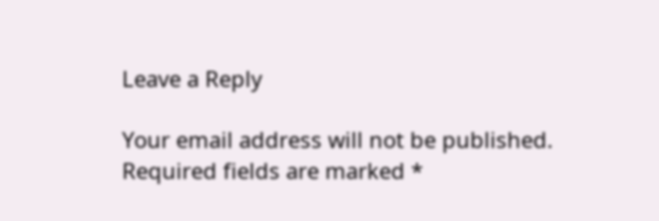Leave a Reply

Your email address will not be published. Required fields are marked *